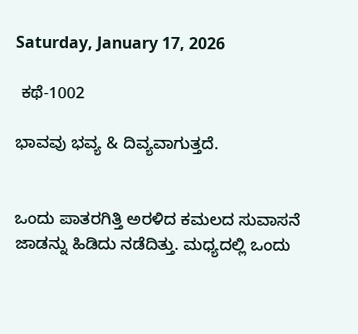Saturday, January 17, 2026

 ಕಥೆ-1002

ಭಾವವು ಭವ್ಯ & ದಿವ್ಯವಾಗುತ್ತದೆ.


ಒಂದು ಪಾತರಗಿತ್ತಿ ಅರಳಿದ ಕಮಲದ ಸುವಾಸನೆ ಜಾಡನ್ನು ಹಿಡಿದು ನಡೆದಿತ್ತು. ಮಧ್ಯದಲ್ಲಿ ಒಂದು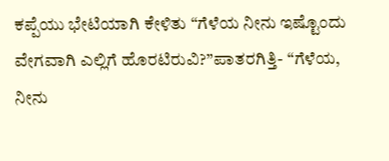ಕಪ್ಪೆಯು ಭೇಟಿಯಾಗಿ ಕೇಳಿತು “ಗೆಳೆಯ ನೀನು ಇಷ್ಟೊಂದು ವೇಗವಾಗಿ ಎಲ್ಲಿಗೆ ಹೊರಟಿರುವಿ?”ಪಾತರಗಿತ್ತಿ- “ಗೆಳೆಯ, ನೀನು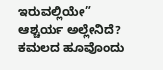ಇರುವಲ್ಲಿಯೇ” ಆಶ್ಚರ್ಯ ಅಲ್ಲೇನಿದೆ? ಕಮಲದ ಹೂವೊಂದು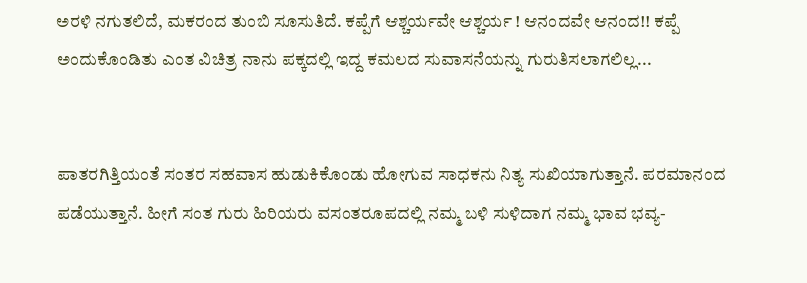ಅರಳಿ ನಗುತಲಿದೆ, ಮಕರಂದ ತುಂಬಿ ಸೂಸುತಿದೆ. ಕಪ್ಪೆಗೆ ಆಶ್ಚರ್ಯವೇ ಆಶ್ಚರ್ಯ ! ಆನಂದವೇ ಆನಂದ!! ಕಪ್ಪೆ ಅಂದುಕೊಂಡಿತು ಎಂತ ವಿಚಿತ್ರ ನಾನು ಪಕ್ಕದಲ್ಲಿ ಇದ್ದ ಕಮಲದ ಸುವಾಸನೆಯನ್ನು ಗುರುತಿಸಲಾಗಲಿಲ್ಲ...


ಪಾತರಗಿತ್ತಿಯಂತೆ ಸಂತರ ಸಹವಾಸ ಹುಡುಕಿಕೊಂಡು ಹೋಗುವ ಸಾಧಕನು ನಿತ್ಯ ಸುಖಿಯಾಗುತ್ತಾನೆ. ಪರಮಾನಂದ ಪಡೆಯುತ್ತಾನೆ. ಹೀಗೆ ಸಂತ ಗುರು ಹಿರಿಯರು ವಸಂತರೂಪದಲ್ಲಿ ನಮ್ಮ ಬಳಿ ಸುಳಿದಾಗ ನಮ್ಮ ಭಾವ ಭವ್ಯ-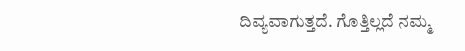ದಿವ್ಯವಾಗುತ್ತದೆ. ಗೊತ್ತಿಲ್ಲದೆ ನಮ್ಮ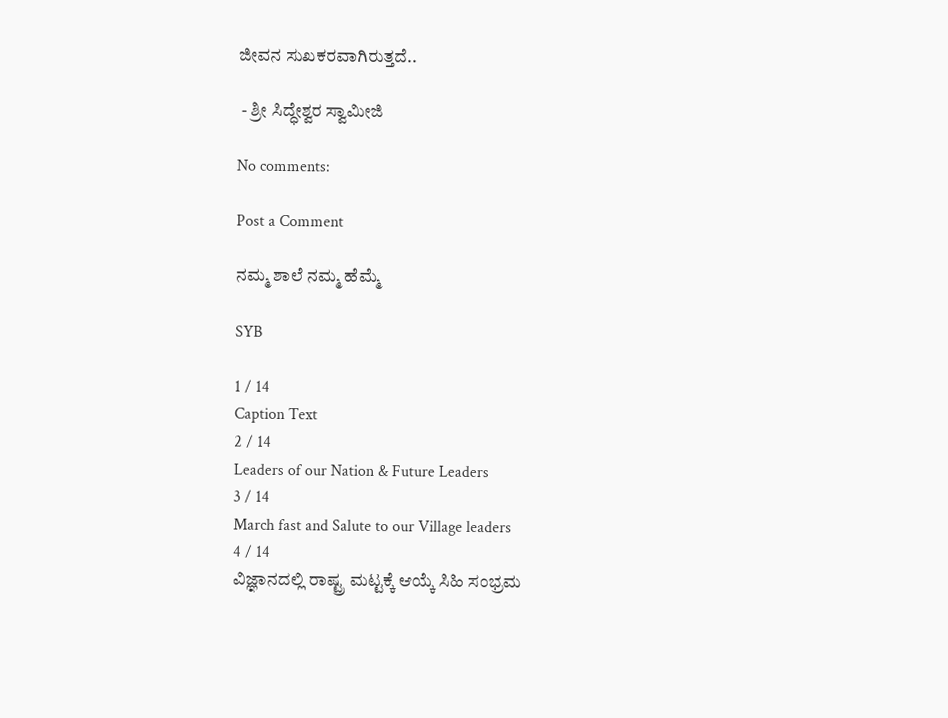ಜೀವನ ಸುಖಕರವಾಗಿರುತ್ತದೆ..

 - ಶ್ರೀ ಸಿದ್ಧೇಶ್ವರ ಸ್ವಾಮೀಜಿ

No comments:

Post a Comment

ನಮ್ಮ ಶಾಲೆ ನಮ್ಮ ಹೆಮ್ಮೆ

SYB

1 / 14
Caption Text
2 / 14
Leaders of our Nation & Future Leaders
3 / 14
March fast and Salute to our Village leaders
4 / 14
ವಿಜ್ಞಾನದಲ್ಲಿ ರಾಷ್ಟ್ರ ಮಟ್ಟಕ್ಕೆ ಆಯ್ಕೆ ಸಿಹಿ ಸಂಭ್ರಮ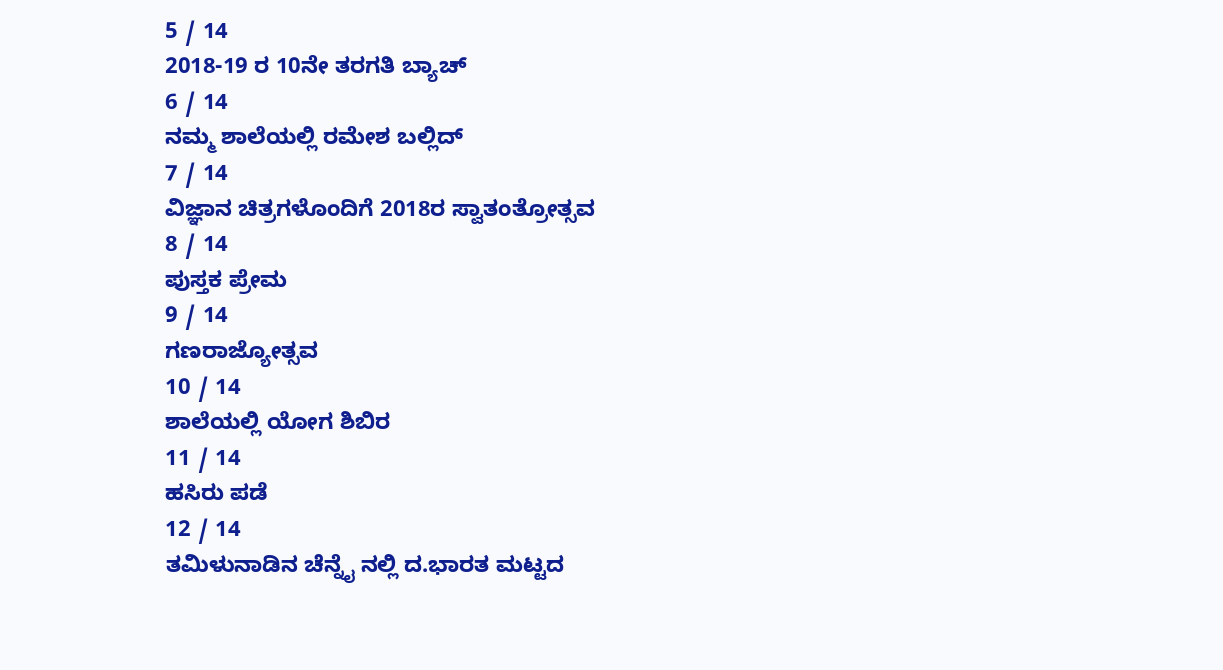5 / 14
2018-19 ರ 10ನೇ ತರಗತಿ ಬ್ಯಾಚ್
6 / 14
ನಮ್ಮ ಶಾಲೆಯಲ್ಲಿ ರಮೇಶ ಬಲ್ಲಿದ್
7 / 14
ವಿಜ್ಞಾನ ಚಿತ್ರಗಳೊಂದಿಗೆ 2018ರ ಸ್ವಾತಂತ್ರೋತ್ಸವ
8 / 14
ಪುಸ್ತಕ ಪ್ರೇಮ
9 / 14
ಗಣರಾಜ್ಯೋತ್ಸವ
10 / 14
ಶಾಲೆಯಲ್ಲಿ ಯೋಗ ಶಿಬಿರ
11 / 14
ಹಸಿರು ಪಡೆ
12 / 14
ತಮಿಳುನಾಡಿನ ಚೆನ್ನೈ ನಲ್ಲಿ ದ.ಭಾರತ ಮಟ್ಟದ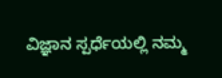ವಿಜ್ಞಾನ ಸ್ಪರ್ಧೆಯಲ್ಲಿ ನಮ್ಮ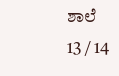ಶಾಲೆ
13 / 14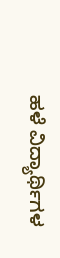ಹಳೆ ವಿದ್ಯಾರ್ಥಿಗಳ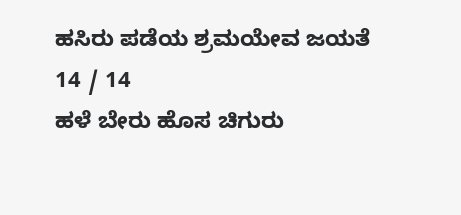ಹಸಿರು ಪಡೆಯ ಶ್ರಮಯೇವ ಜಯತೆ
14 / 14
ಹಳೆ ಬೇರು ಹೊಸ ಚಿಗುರು